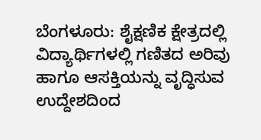ಬೆಂಗಳೂರು: ಶೈಕ್ಷಣಿಕ ಕ್ಷೇತ್ರದಲ್ಲಿ ವಿದ್ಯಾರ್ಥಿಗಳಲ್ಲಿ ಗಣಿತದ ಅರಿವು ಹಾಗೂ ಆಸಕ್ತಿಯನ್ನು ವೃದ್ಧಿಸುವ
ಉದ್ದೇಶದಿಂದ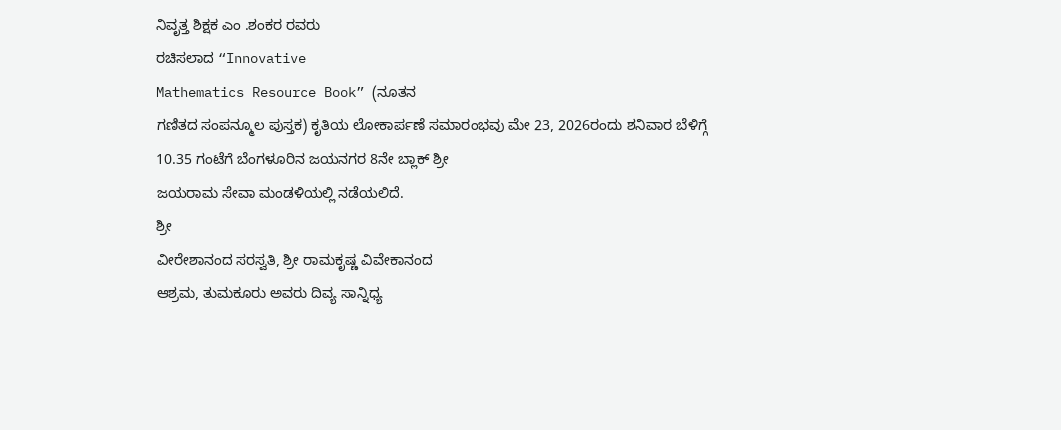ನಿವೃತ್ತ ಶಿಕ್ಷಕ ಎಂ .ಶಂಕರ ರವರು
ರಚಿಸಲಾದ “Innovative
Mathematics Resource Book” (ನೂತನ
ಗಣಿತದ ಸಂಪನ್ಮೂಲ ಪುಸ್ತಕ) ಕೃತಿಯ ಲೋಕಾರ್ಪಣೆ ಸಮಾರಂಭವು ಮೇ 23, 2026ರಂದು ಶನಿವಾರ ಬೆಳಿಗ್ಗೆ
10.35 ಗಂಟೆಗೆ ಬೆಂಗಳೂರಿನ ಜಯನಗರ 8ನೇ ಬ್ಲಾಕ್ ಶ್ರೀ
ಜಯರಾಮ ಸೇವಾ ಮಂಡಳಿಯಲ್ಲಿ ನಡೆಯಲಿದೆ.
ಶ್ರೀ
ವೀರೇಶಾನಂದ ಸರಸ್ವತಿ, ಶ್ರೀ ರಾಮಕೃಷ್ಣ ವಿವೇಕಾನಂದ
ಆಶ್ರಮ, ತುಮಕೂರು ಅವರು ದಿವ್ಯ ಸಾನ್ನಿಧ್ಯ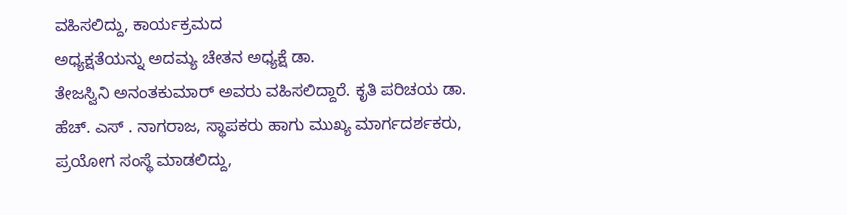ವಹಿಸಲಿದ್ದು, ಕಾರ್ಯಕ್ರಮದ
ಅಧ್ಯಕ್ಷತೆಯನ್ನು ಅದಮ್ಯ ಚೇತನ ಅಧ್ಯಕ್ಷೆ ಡಾ.
ತೇಜಸ್ವಿನಿ ಅನಂತಕುಮಾರ್ ಅವರು ವಹಿಸಲಿದ್ದಾರೆ. ಕೃತಿ ಪರಿಚಯ ಡಾ.
ಹೆಚ್. ಎಸ್ . ನಾಗರಾಜ, ಸ್ಥಾಪಕರು ಹಾಗು ಮುಖ್ಯ ಮಾರ್ಗದರ್ಶಕರು,
ಪ್ರಯೋಗ ಸಂಸ್ಥೆ ಮಾಡಲಿದ್ದು,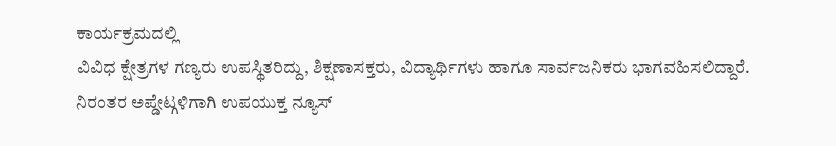ಕಾರ್ಯಕ್ರಮದಲ್ಲಿ
ವಿವಿಧ ಕ್ಷೇತ್ರಗಳ ಗಣ್ಯರು ಉಪಸ್ಥಿತರಿದ್ದು, ಶಿಕ್ಷಣಾಸಕ್ತರು, ವಿದ್ಯಾರ್ಥಿಗಳು ಹಾಗೂ ಸಾರ್ವಜನಿಕರು ಭಾಗವಹಿಸಲಿದ್ದಾರೆ.
ನಿರಂತರ ಅಪ್ಡೇಟ್ಗಳಿಗಾಗಿ ಉಪಯುಕ್ತ ನ್ಯೂಸ್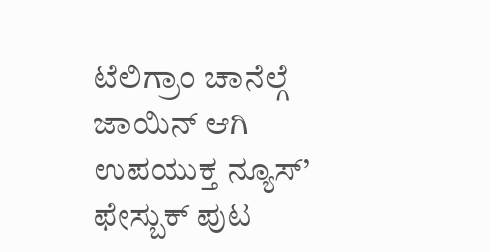ಟೆಲಿಗ್ರಾಂ ಚಾನೆಲ್ಗೆ ಜಾಯಿನ್ ಆಗಿ
ಉಪಯುಕ್ತ ನ್ಯೂಸ್’ ಫೇಸ್ಬುಕ್ ಪುಟ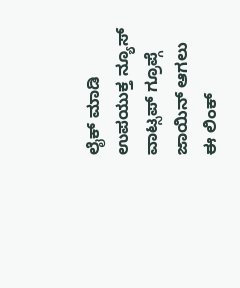ಲೈಕ್ ಮಾಡಿ
ಉಪಯುಕ್ತ ನ್ಯೂಸ್ ವಾಟ್ಸಪ್ ಗ್ರೂಪ್ಗೆ ಜಾಯಿನ್ ಆಗಲು ಈ ಲಿಂಕ್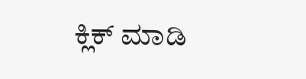ಕ್ಲಿಕ್ ಮಾಡಿ